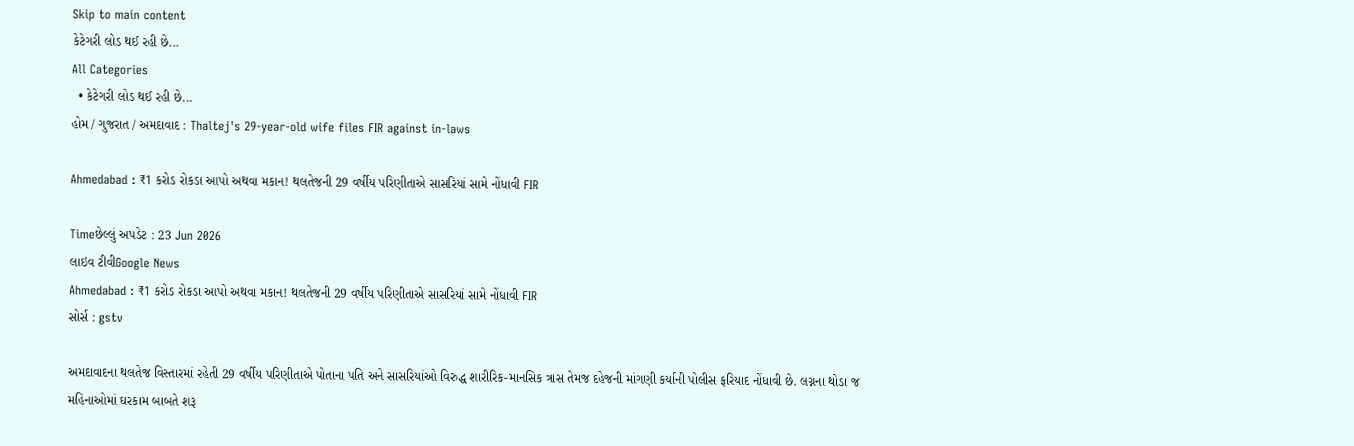Skip to main content
કેટેગરી લોડ થઈ રહી છે...
All Categories
  • કેટેગરી લોડ થઈ રહી છે...
હોમ / ગુજરાત / અમદાવાદ : Thaltej's 29-year-old wife files FIR against in-laws

Ahmedabad : ₹1 કરોડ રોકડા આપો અથવા મકાન! થલતેજની 29 વર્ષીય પરિણીતાએ સાસરિયાં સામે નોંધાવી FIR

Timeછેલ્લું અપડેટ : 23 Jun 2026
લાઇવ ટીવીGoogle News
Ahmedabad : ₹1 કરોડ રોકડા આપો અથવા મકાન! થલતેજની 29 વર્ષીય પરિણીતાએ સાસરિયાં સામે નોંધાવી FIR
સોર્સ : gstv

અમદાવાદના થલતેજ વિસ્તારમાં રહેતી 29 વર્ષીય પરિણીતાએ પોતાના પતિ અને સાસરિયાંઓ વિરુદ્ધ શારીરિક-માનસિક ત્રાસ તેમજ દહેજની માંગણી કર્યાની પોલીસ ફરિયાદ નોંધાવી છે. લગ્નના થોડા જ મહિનાઓમાં ઘરકામ બાબતે શરૂ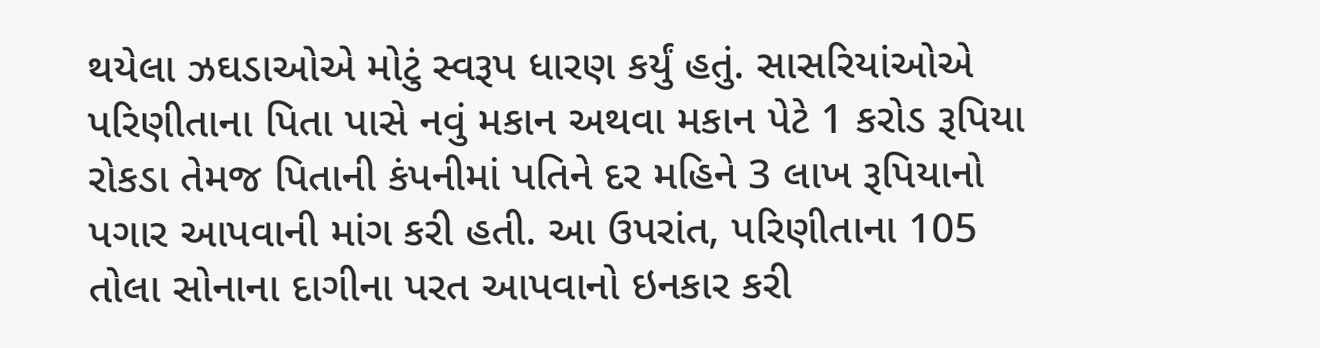થયેલા ઝઘડાઓએ મોટું સ્વરૂપ ધારણ કર્યું હતું. સાસરિયાંઓએ પરિણીતાના પિતા પાસે નવું મકાન અથવા મકાન પેટે 1 કરોડ રૂપિયા રોકડા તેમજ પિતાની કંપનીમાં પતિને દર મહિને 3 લાખ રૂપિયાનો પગાર આપવાની માંગ કરી હતી. આ ઉપરાંત, પરિણીતાના 105 તોલા સોનાના દાગીના પરત આપવાનો ઇનકાર કરી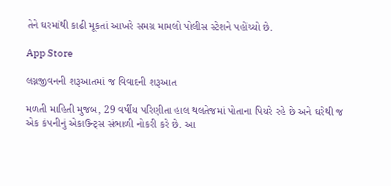તેને ઘરમાંથી કાઢી મૂકતાં આખરે સમગ્ર મામલો પોલીસ સ્ટેશને પહોંચ્યો છે.

App Store

લગ્નજીવનની શરૂઆતમાં જ વિવાદની શરૂઆત

મળતી માહિતી મુજબ, 29 વર્ષીય પરિણીતા હાલ થલતેજમાં પોતાના પિયરે રહે છે અને ઘરેથી જ એક કંપનીનું એકાઉન્ટ્સ સંભાળી નોકરી કરે છે. આ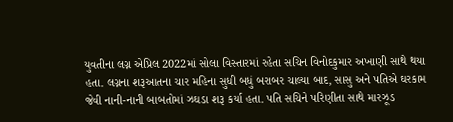યુવતીના લગ્ન એપ્રિલ 2022માં સોલા વિસ્તારમાં રહેતા સચિન વિનોદકુમાર અખાણી સાથે થયા હતા. લગ્નના શરૂઆતના ચાર મહિના સુધી બધું બરાબર ચાલ્યા બાદ, સાસુ અને પતિએ ઘરકામ જેવી નાની-નાની બાબતોમાં ઝઘડા શરૂ કર્યા હતા. પતિ સચિને પરિણીતા સાથે મારઝૂડ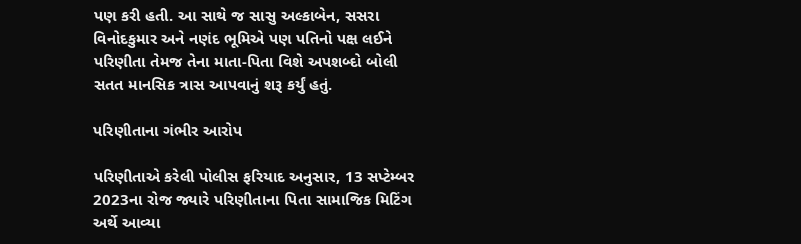પણ કરી હતી. આ સાથે જ સાસુ અલ્કાબેન, સસરા વિનોદકુમાર અને નણંદ ભૂમિએ પણ પતિનો પક્ષ લઈને પરિણીતા તેમજ તેના માતા-પિતા વિશે અપશબ્દો બોલી સતત માનસિક ત્રાસ આપવાનું શરૂ કર્યું હતું.

પરિણીતાના ગંભીર આરોપ

પરિણીતાએ કરેલી પોલીસ ફરિયાદ અનુસાર, 13 સપ્ટેમ્બર 2023ના રોજ જ્યારે પરિણીતાના પિતા સામાજિક મિટિંગ અર્થે આવ્યા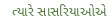ત્યારે સાસરિયાઓએ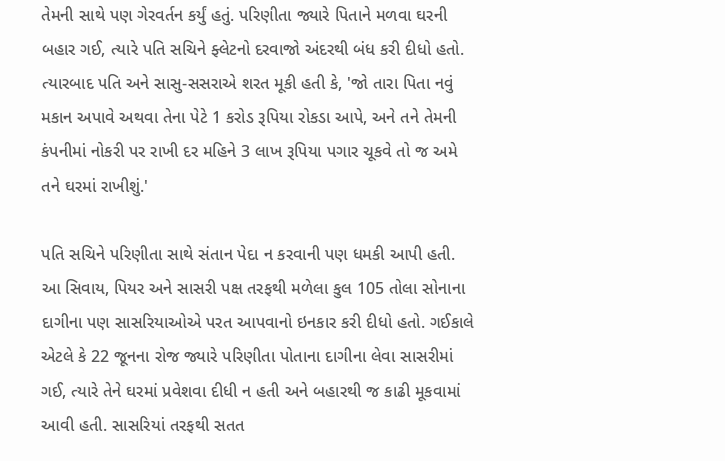તેમની સાથે પણ ગેરવર્તન કર્યું હતું. પરિણીતા જ્યારે પિતાને મળવા ઘરની બહાર ગઈ, ત્યારે પતિ સચિને ફ્લેટનો દરવાજો અંદરથી બંધ કરી દીધો હતો. ત્યારબાદ પતિ અને સાસુ-સસરાએ શરત મૂકી હતી કે, 'જો તારા પિતા નવું મકાન અપાવે અથવા તેના પેટે 1 કરોડ રૂપિયા રોકડા આપે, અને તને તેમની કંપનીમાં નોકરી પર રાખી દર મહિને 3 લાખ રૂપિયા પગાર ચૂકવે તો જ અમે તને ઘરમાં રાખીશું.'

પતિ સચિને પરિણીતા સાથે સંતાન પેદા ન કરવાની પણ ધમકી આપી હતી. આ સિવાય, પિયર અને સાસરી પક્ષ તરફથી મળેલા કુલ 105 તોલા સોનાના દાગીના પણ સાસરિયાઓએ પરત આપવાનો ઇનકાર કરી દીધો હતો. ગઈકાલે એટલે કે 22 જૂનના રોજ જ્યારે પરિણીતા પોતાના દાગીના લેવા સાસરીમાં ગઈ, ત્યારે તેને ઘરમાં પ્રવેશવા દીધી ન હતી અને બહારથી જ કાઢી મૂકવામાં આવી હતી. સાસરિયાં તરફથી સતત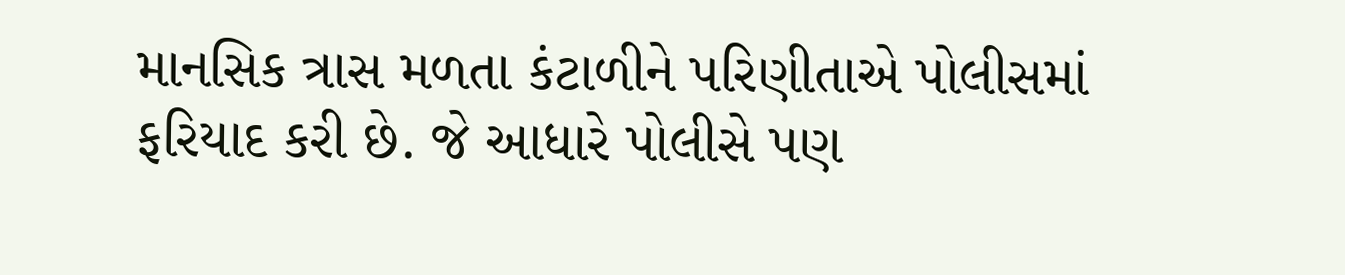માનસિક ત્રાસ મળતા કંટાળીને પરિણીતાએ પોલીસમાં ફરિયાદ કરી છે. જે આધારે પોલીસે પણ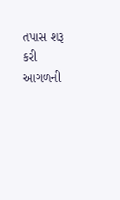તપાસ શરૂ કરી આગળની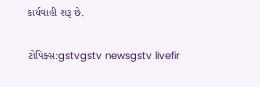કાર્યવાહી શરૂ છે.

ટોપિક્સ:gstvgstv newsgstv livefir